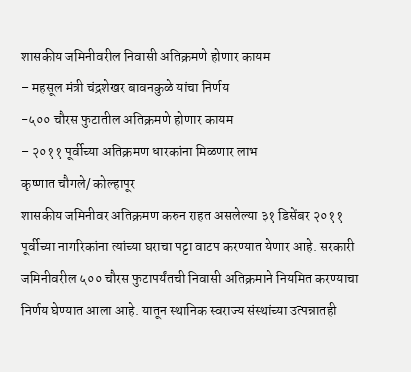शासकीय जमिनीवरील निवासी अतिक्रमणे होणार कायम
– महसूल मंत्री चंद्रशेखर बावनकुळे यांचा निर्णय
-५०० चौरस फुटातील अतिक्रमणे होणार कायम
– २०११ पूर्वीच्या अतिक्रमण धारकांना मिळणार लाभ
कृष्णात चौगले/ कोल्हापूर
शासकीय जमिनीवर अतिक्रमण करुन राहत असलेल्या ३१ डिसेंबर २०११ पूर्वीच्या नागरिकांना त्यांच्या घराचा पट्टा वाटप करण्यात येणार आहे. सरकारी जमिनीवरील ५०० चौरस फुटापर्यंतची निवासी अतिक्रमाने नियमित करण्याचा निर्णय घेण्यात आला आहे. यातून स्थानिक स्वराज्य संस्थांच्या उत्पन्नातही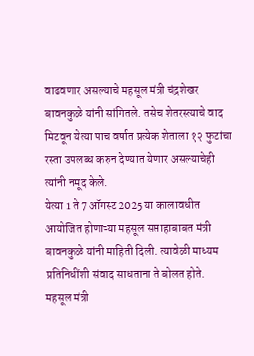वाढवणार असल्याचे महसूल मंत्री चंद्रशेखर बावनकुळे यांनी सांगितले. तसेच शेतरस्त्याचे वाद मिटवून येत्या पाच वर्षात प्रत्येक शेताला १२ फुटांचा रस्ता उपलब्ध करुन देण्यात येणार असल्याचेही त्यांनी नमूद केले.
येत्या 1 ते 7 ऑगस्ट 2025 या कालावधीत आयोजित होणाऱ्या महसूल सप्ताहाबाबत मंत्री बावनकुळे यांनी माहिती दिली. त्यावेळी माध्यम प्रतिनिधींशी संवाद साधताना ते बोलत होते.
महसूल मंत्री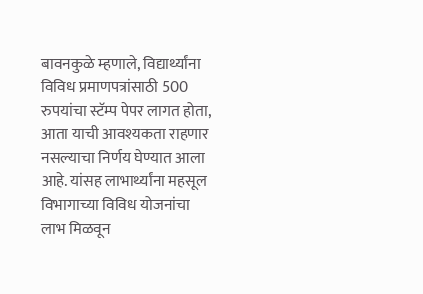बावनकुळे म्हणाले, विद्यार्थ्यांना विविध प्रमाणपत्रांसाठी 500 रुपयांचा स्टॅम्प पेपर लागत होता, आता याची आवश्यकता राहणार नसल्याचा निर्णय घेण्यात आला आहे. यांसह लाभार्थ्यांना महसूल विभागाच्या विविध योजनांचा लाभ मिळवून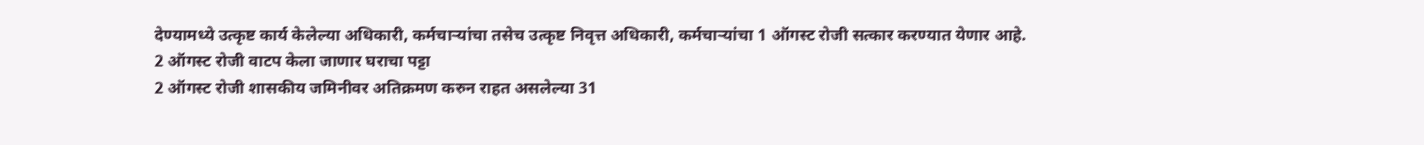देण्यामध्ये उत्कृष्ट कार्य केलेल्या अधिकारी, कर्मचाऱ्यांचा तसेच उत्कृष्ट निवृत्त अधिकारी, कर्मचाऱ्यांचा 1 ऑगस्ट रोजी सत्कार करण्यात येणार आहे.
2 ऑगस्ट रोजी वाटप केला जाणार घराचा पट्टा
2 ऑगस्ट रोजी शासकीय जमिनीवर अतिक्रमण करुन राहत असलेल्या 31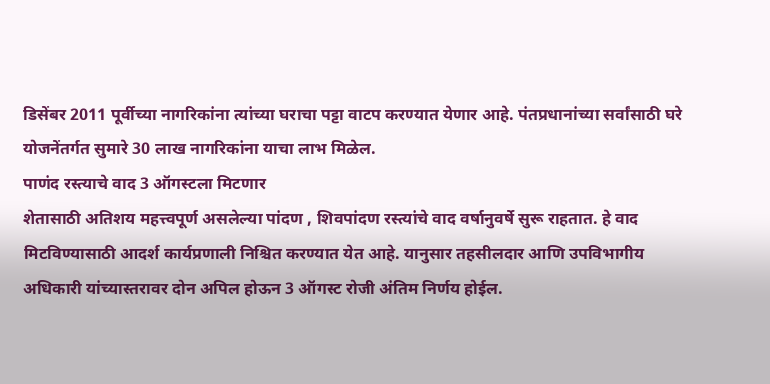डिसेंबर 2011 पूर्वीच्या नागरिकांना त्यांच्या घराचा पट्टा वाटप करण्यात येणार आहे. पंतप्रधानांच्या सर्वांसाठी घरे योजनेंतर्गत सुमारे 30 लाख नागरिकांना याचा लाभ मिळेल.
पाणंद रस्त्याचे वाद 3 ऑगस्टला मिटणार
शेतासाठी अतिशय महत्त्वपूर्ण असलेल्या पांदण , शिवपांदण रस्त्यांचे वाद वर्षानुवर्षे सुरू राहतात. हे वाद मिटविण्यासाठी आदर्श कार्यप्रणाली निश्चित करण्यात येत आहे. यानुसार तहसीलदार आणि उपविभागीय अधिकारी यांच्यास्तरावर दोन अपिल होऊन 3 ऑगस्ट रोजी अंतिम निर्णय होईल.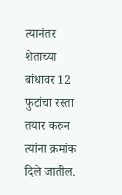त्यानंतर शेताच्या बांधावर 12 फुटांचा रस्ता तयार करुन त्यांना क्रमांक दिले जातील.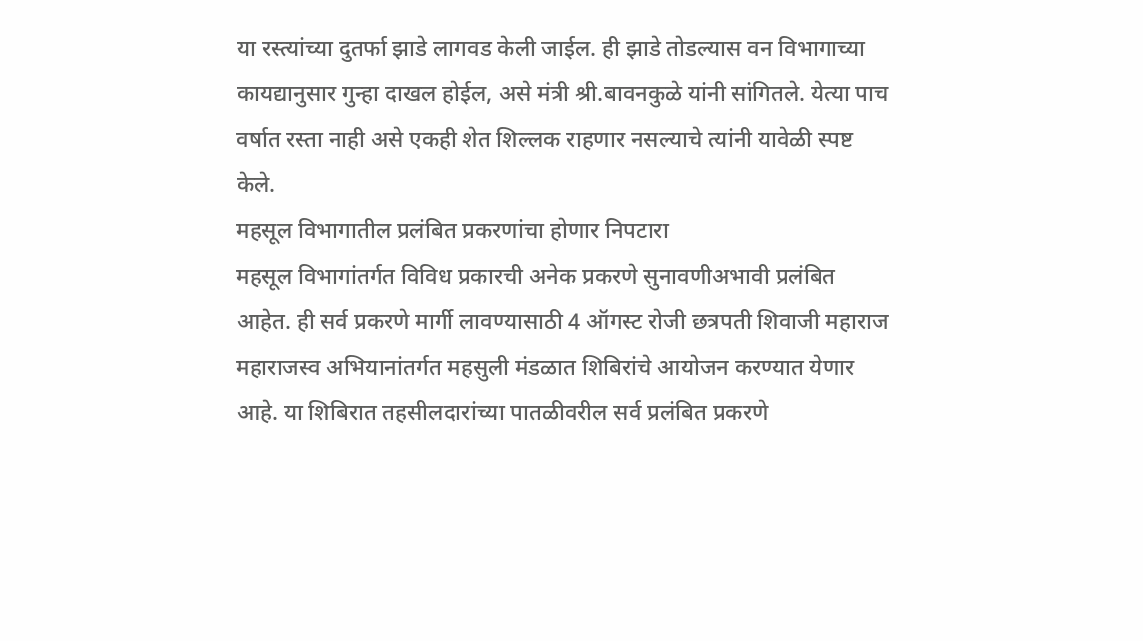या रस्त्यांच्या दुतर्फा झाडे लागवड केली जाईल. ही झाडे तोडल्यास वन विभागाच्या कायद्यानुसार गुन्हा दाखल होईल, असे मंत्री श्री.बावनकुळे यांनी सांगितले. येत्या पाच वर्षात रस्ता नाही असे एकही शेत शिल्लक राहणार नसल्याचे त्यांनी यावेळी स्पष्ट केले.
महसूल विभागातील प्रलंबित प्रकरणांचा होणार निपटारा
महसूल विभागांतर्गत विविध प्रकारची अनेक प्रकरणे सुनावणीअभावी प्रलंबित आहेत. ही सर्व प्रकरणे मार्गी लावण्यासाठी 4 ऑगस्ट रोजी छत्रपती शिवाजी महाराज महाराजस्व अभियानांतर्गत महसुली मंडळात शिबिरांचे आयोजन करण्यात येणार आहे. या शिबिरात तहसीलदारांच्या पातळीवरील सर्व प्रलंबित प्रकरणे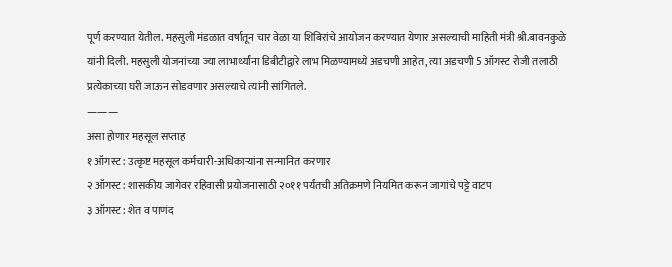पूर्ण करण्यात येतील. महसुली मंडळात वर्षातून चार वेळा या शिबिरांचे आयोजन करण्यात येणार असल्याची माहिती मंत्री श्री.बावनकुळे यांनी दिली. महसुली योजनांच्या ज्या लाभार्थ्यांना डिबीटीद्वारे लाभ मिळण्यामध्ये अडचणी आहेत, त्या अडचणी 5 ऑगस्ट रोजी तलाठी प्रत्येकाच्या घरी जाऊन सोडवणार असल्याचे त्यांनी सांगितले.
———
असा होणार महसूल सप्ताह
१ ऑगस्ट : उत्कृष्ट महसूल कर्मचारी-अधिकाऱ्यांना सन्मानित करणार
२ ऑगस्ट : शासकीय जागेवर रहिवासी प्रयोजनासाठी २०११ पर्यंतची अतिक्रमणे नियमित करून जागांचे पट्टे वाटप
३ ऑगस्ट : शेत व पाणंद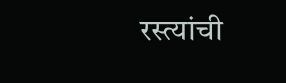रस्त्यांची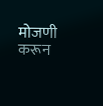मोजणी करून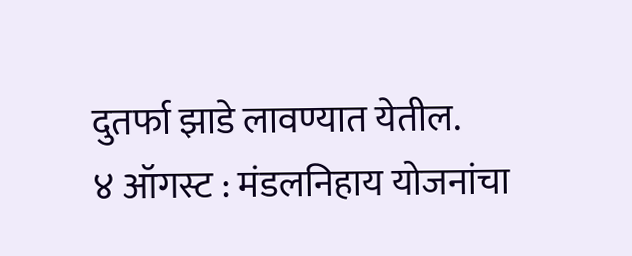दुतर्फा झाडे लावण्यात येतील.
४ ऑगस्ट : मंडलनिहाय योजनांचा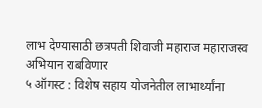लाभ देण्यासाठी छत्रपती शिवाजी महाराज महाराजस्व अभियान राबविणार
५ ऑगस्ट : विशेष सहाय योजनेतील लाभार्थ्यांना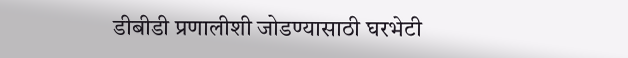डीबीडी प्रणालीशी जोडण्यासाठी घरभेटी